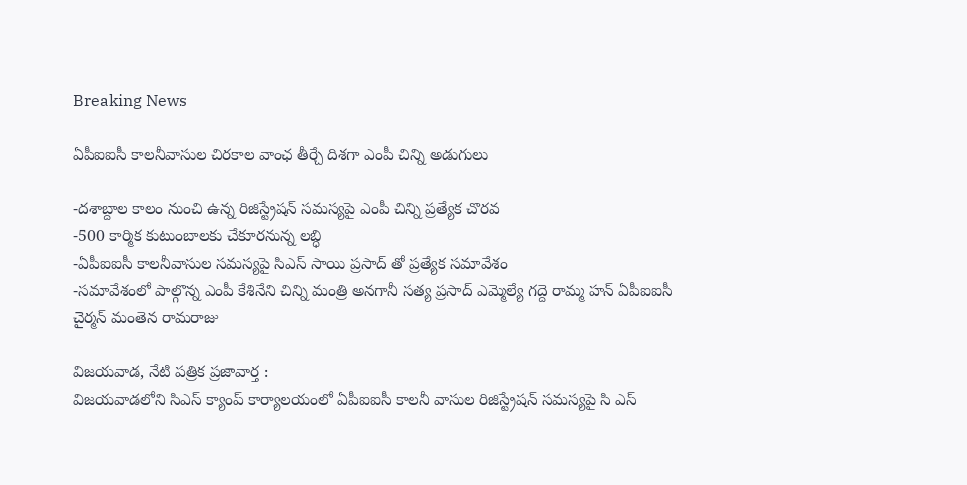Breaking News

ఏపీఐఐసీ కాలనీవాసుల చిరకాల వాంఛ తీర్చే దిశగా ఎంపీ చిన్ని అడుగులు

-దశాబ్దాల కాలం నుంచి ఉన్న రిజిస్ట్రేషన్ సమస్యపై ఎంపీ చిన్ని ప్రత్యేక చొరవ
-500 కార్మిక కుటుంబాలకు చేకూరనున్న లబ్ధి
-ఏపీఐఐసీ కాలనీవాసుల సమస్యపై సిఎస్ సాయి ప్రసాద్ తో ప్రత్యేక సమావేశం
-సమావేశంలో పాల్గొన్న ఎంపీ కేశినేని చిన్ని మంత్రి అనగానీ సత్య ప్రసాద్ ఎమ్మెల్యే గద్దె రామ్మ హన్ ఏపీఐఐసీ చైర్మన్ మంతెన రామరాజు

విజయవాడ, నేటి పత్రిక ప్రజావార్త :
విజయవాడలోని సిఎస్ క్యాంప్ కార్యాలయంలో ఏపీఐఐసీ కాలనీ వాసుల రిజిస్ట్రేషన్ సమస్యపై సి ఎస్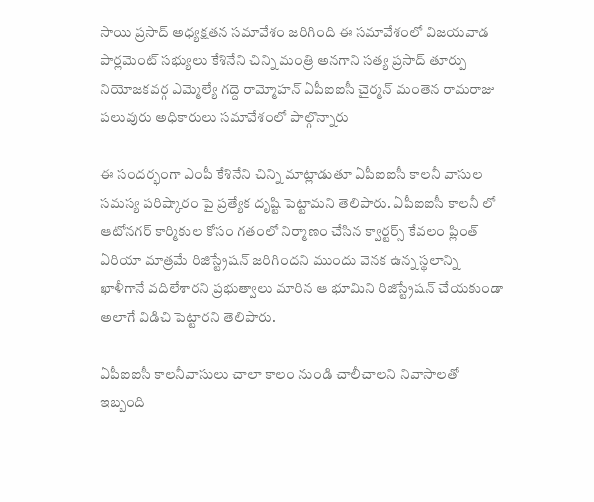సాయి ప్రసాద్ అధ్యక్షతన సమావేశం జరిగింది ఈ సమావేశంలో విజయవాడ పార్లమెంట్ సభ్యులు కేశినేని చిన్ని మంత్రి అనగాని సత్య ప్రసాద్ తూర్పు నియోజకవర్గ ఎమ్మెల్యే గద్దె రామ్మోహన్ ఏపీఐఐసీ చైర్మన్ మంతెన రామరాజు పలువురు అధికారులు సమావేశంలో పాల్గొన్నారు

ఈ సందర్భంగా ఎంపీ కేశినేని చిన్ని మాట్లాడుతూ ఏపీఐఐసీ కాలనీ వాసుల సమస్య పరిష్కారం పై ప్రత్యేక దృష్టి పెట్టామని తెలిపారు. ఏపీఐఐసీ కాలనీ లో ఆటోనగర్ కార్మికుల కోసం గతంలో నిర్మాణం చేసిన క్వార్టర్స్ కేవలం ప్లింత్ ఏరియా మాత్రమే రిజిస్ట్రేషన్ జరిగిందని ముందు వెనక ఉన్న స్థలాన్ని ఖాళీగానే వదిలేశారని ప్రభుత్వాలు మారిన ఆ భూమిని రిజిస్ట్రేషన్ చేయకుండా అలాగే విడిచి పెట్టారని తెలిపారు.

ఏపీఐఐసీ కాలనీవాసులు చాలా కాలం నుండి చాలీచాలని నివాసాలతో ఇబ్బంది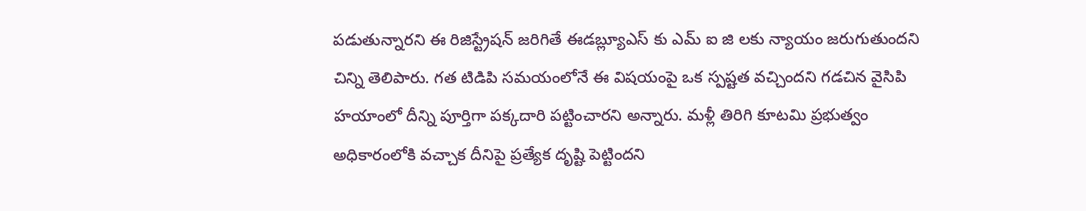పడుతున్నారని ఈ రిజిస్ట్రేషన్ జరిగితే ఈడబ్ల్యూఎస్ కు ఎమ్ ఐ జి లకు న్యాయం జరుగుతుందని చిన్ని తెలిపారు. గత టిడిపి సమయంలోనే ఈ విషయంపై ఒక స్పష్టత వచ్చిందని గడచిన వైసిపి హయాంలో దీన్ని పూర్తిగా పక్కదారి పట్టించారని అన్నారు. మళ్లీ తిరిగి కూటమి ప్రభుత్వం అధికారంలోకి వచ్చాక దీనిపై ప్రత్యేక దృష్టి పెట్టిందని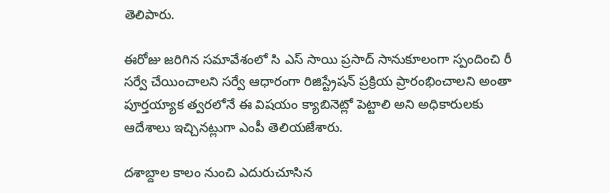తెలిపారు.

ఈరోజు జరిగిన సమావేశంలో సి ఎస్ సాయి ప్రసాద్ సానుకూలంగా స్పందించి రీ సర్వే చేయించాలని సర్వే ఆధారంగా రిజిస్ట్రేషన్ ప్రక్రియ ప్రారంభించాలని అంతా పూర్తయ్యాక త్వరలోనే ఈ విషయం క్యాబినెట్లో పెట్టాలి అని అధికారులకు ఆదేశాలు ఇచ్చినట్లుగా ఎంపీ తెలియజేశారు.

దశాబ్దాల కాలం నుంచి ఎదురుచూసిన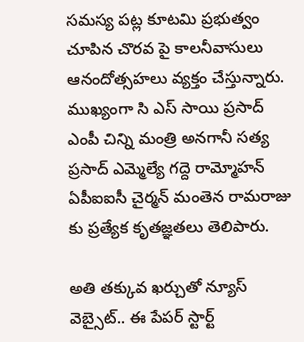సమస్య పట్ల కూటమి ప్రభుత్వం చూపిన చొరవ పై కాలనీవాసులు ఆనందోత్సహలు వ్యక్తం చేస్తున్నారు. ముఖ్యంగా సి ఎస్ సాయి ప్రసాద్ ఎంపీ చిన్ని మంత్రి అనగానీ సత్య ప్రసాద్ ఎమ్మెల్యే గద్దె రామ్మోహన్ ఏపీఐఐసీ చైర్మన్ మంతెన రామరాజు కు ప్రత్యేక కృతజ్ఞతలు తెలిపారు.

అతి తక్కువ ఖర్చుతో న్యూస్ వెబ్సైట్.. ఈ పేపర్ స్టార్ట్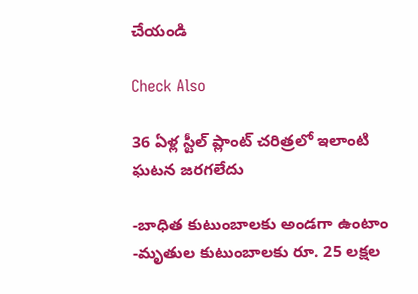చేయండి

Check Also

36 ఏళ్ల స్టీల్ ప్లాంట్ చరిత్రలో ఇలాంటి ఘటన జరగలేదు

-బాధిత కుటుంబాలకు అండగా ఉంటాం -మృతుల కుటుంబాలకు రూ. 25 లక్షల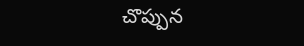చొప్పున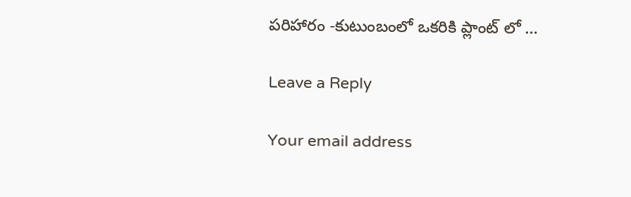పరిహారం -కుటుంబంలో ఒకరికి ప్లాంట్ లో …

Leave a Reply

Your email address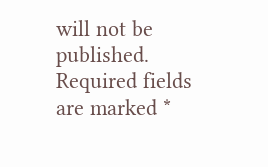will not be published. Required fields are marked *